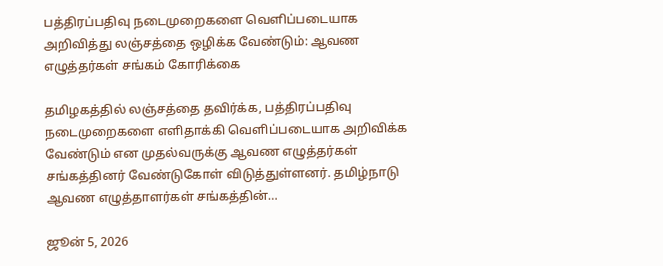பத்திரப்பதிவு நடைமுறைகளை வெளிப்படையாக அறிவித்து லஞ்சத்தை ஒழிக்க வேண்டும்: ஆவண எழுத்தர்கள் சங்கம் கோரிக்கை

தமிழகத்தில் லஞ்சத்தை தவிர்க்க, பத்திரப்பதிவு நடைமுறைகளை எளிதாக்கி வெளிப்படையாக அறிவிக்க வேண்டும் என முதல்வருக்கு ஆவண எழுத்தர்கள் சங்கத்தினர் வேண்டுகோள் விடுத்துள்ளனர். தமிழ்நாடு ஆவண எழுத்தாளர்கள் சங்கத்தின்…

ஜூன் 5, 2026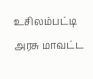உசிலம்பட்டி அரசு மாவட்ட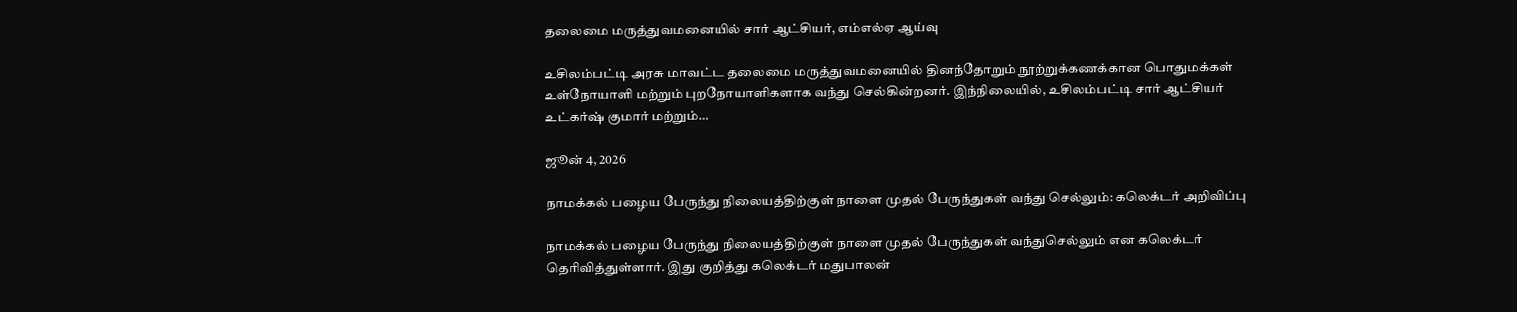தலைமை மருத்துவமனையில் சார் ஆட்சியர், எம்எல்ஏ ஆய்வு

உசிலம்பட்டி அரசு மாவட்ட தலைமை மருத்துவமனையில் தினந்தோறும் நூற்றுக்கணக்கான பொதுமக்கள் உள்நோயாளி மற்றும் புறநோயாளிகளாக வந்து செல்கின்றனர். இந்நிலையில், உசிலம்பட்டி சார் ஆட்சியர் உட்கர்ஷ் குமார் மற்றும்…

ஜூன் 4, 2026

நாமக்கல் பழைய பேருந்து நிலையத்திற்குள் நாளை முதல் பேருந்துகள் வந்து செல்லும்: கலெக்டர் அறிவிப்பு

நாமக்கல் பழைய பேருந்து நிலையத்திற்குள் நாளை முதல் பேருந்துகள் வந்துசெல்லும் என கலெக்டர் தெரிவித்துள்ளார். இது குறித்து கலெக்டர் மதுபாலன்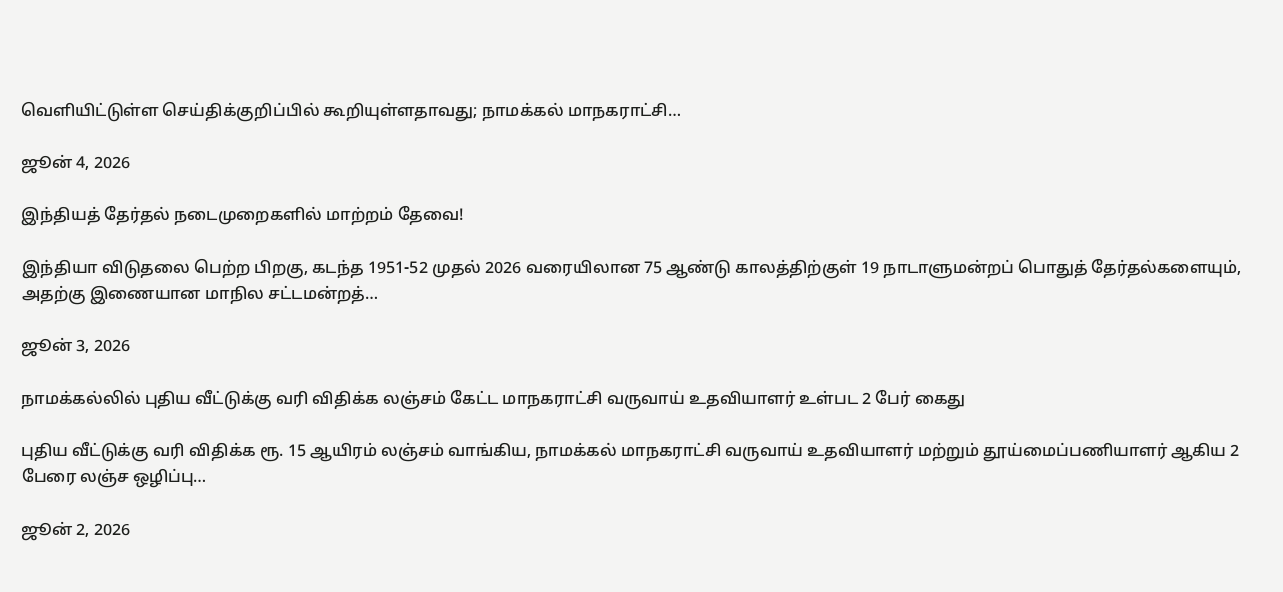வெளியிட்டுள்ள செய்திக்குறிப்பில் கூறியுள்ளதாவது; நாமக்கல் மாநகராட்சி…

ஜூன் 4, 2026

இந்தியத் தேர்தல் நடைமுறைகளில் மாற்றம் தேவை!

இந்தியா விடுதலை பெற்ற பிறகு, கடந்த 1951-52 முதல் 2026 வரையிலான 75 ஆண்டு காலத்திற்குள் 19 நாடாளுமன்றப் பொதுத் தேர்தல்களையும், அதற்கு இணையான மாநில சட்டமன்றத்…

ஜூன் 3, 2026

நாமக்கல்லில் புதிய வீட்டுக்கு வரி விதிக்க லஞ்சம் கேட்ட மாநகராட்சி வருவாய் உதவியாளர் உள்பட 2 பேர் கைது

புதிய வீட்டுக்கு வரி விதிக்க ரூ. 15 ஆயிரம் லஞ்சம் வாங்கிய, நாமக்கல் மாநகராட்சி வருவாய் உதவியாளர் மற்றும் தூய்மைப்பணியாளர் ஆகிய 2 பேரை லஞ்ச ஒழிப்பு…

ஜூன் 2, 2026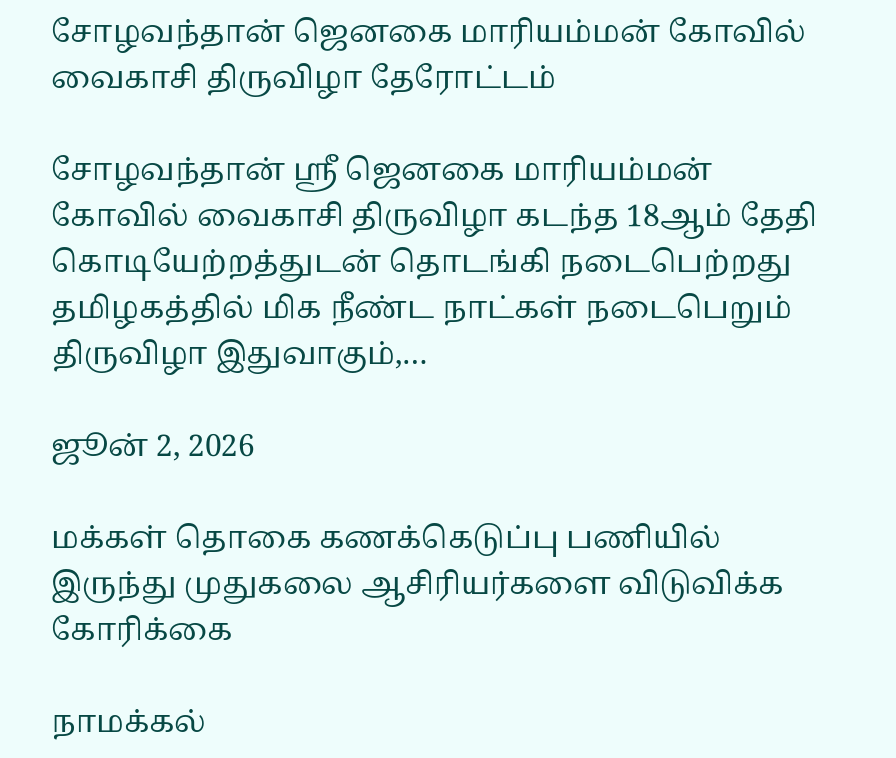சோழவந்தான் ஜெனகை மாரியம்மன் கோவில் வைகாசி திருவிழா தேரோட்டம்

சோழவந்தான் ஸ்ரீ ஜெனகை மாரியம்மன் கோவில் வைகாசி திருவிழா கடந்த 18ஆம் தேதி கொடியேற்றத்துடன் தொடங்கி நடைபெற்றது தமிழகத்தில் மிக நீண்ட நாட்கள் நடைபெறும் திருவிழா இதுவாகும்,…

ஜூன் 2, 2026

மக்கள் தொகை கணக்கெடுப்பு பணியில் இருந்து முதுகலை ஆசிரியர்களை விடுவிக்க கோரிக்கை

நாமக்கல்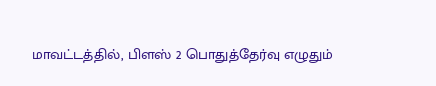மாவட்டத்தில், பிளஸ் 2 பொதுத்தேர்வு எழுதும்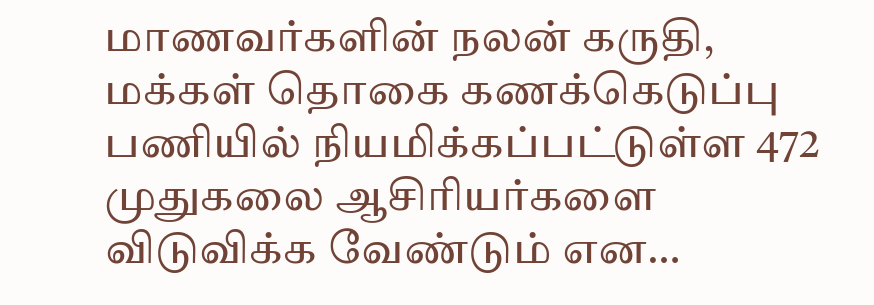மாணவர்களின் நலன் கருதி, மக்கள் தொகை கணக்கெடுப்பு பணியில் நியமிக்கப்பட்டுள்ள 472 முதுகலை ஆசிரியர்களை விடுவிக்க வேண்டும் என…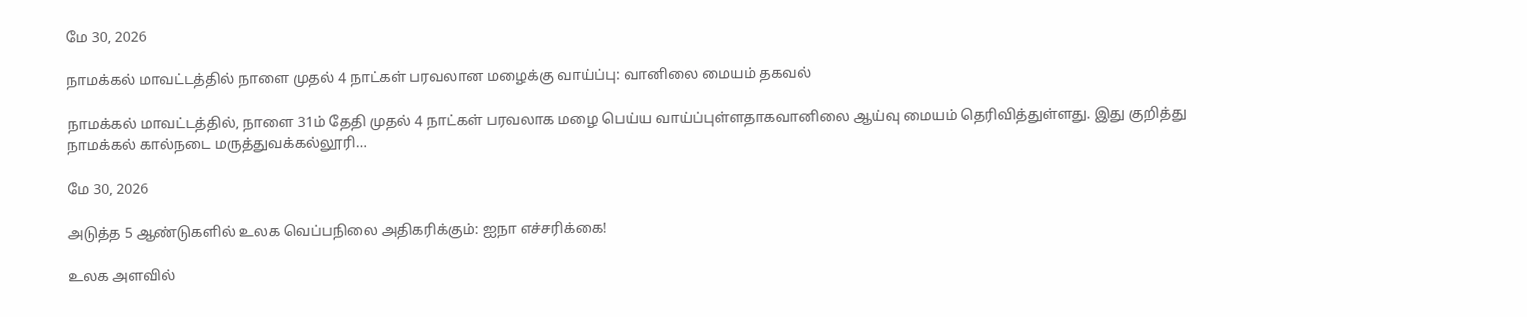மே 30, 2026

நாமக்கல் மாவட்டத்தில் நாளை முதல் 4 நாட்கள் பரவலான மழைக்கு வாய்ப்பு: வானிலை மையம் தகவல்

நாமக்கல் மாவட்டத்தில், நாளை 31ம் தேதி முதல் 4 நாட்கள் பரவலாக மழை பெய்ய வாய்ப்புள்ளதாகவானிலை ஆய்வு மையம் தெரிவித்துள்ளது. இது குறித்து நாமக்கல் கால்நடை மருத்துவக்கல்லூரி…

மே 30, 2026

அடுத்த 5 ஆண்டுகளில் உலக வெப்பநிலை அதிகரிக்கும்: ஐநா எச்சரிக்கை!

உலக அளவில்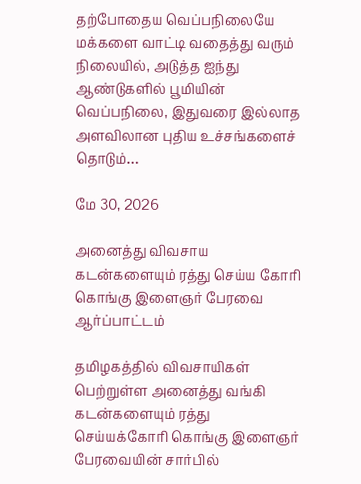தற்போதைய வெப்பநிலையே மக்களை வாட்டி வதைத்து வரும் நிலையில், அடுத்த ஐந்து ஆண்டுகளில் பூமியின் வெப்பநிலை, இதுவரை இல்லாத அளவிலான புதிய உச்சங்களைச் தொடும்…

மே 30, 2026

அனைத்து விவசாய கடன்களையும் ரத்து செய்ய கோரி கொங்கு இளைஞர் பேரவை ஆர்ப்பாட்டம்

தமிழகத்தில் விவசாயிகள் பெற்றுள்ள அனைத்து வங்கி கடன்களையும் ரத்து செய்யக்கோரி கொங்கு இளைஞர் பேரவையின் சார்பில்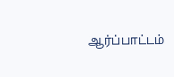ஆர்ப்பாட்டம்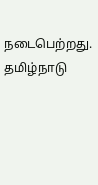நடைபெற்றது. தமிழ்நாடு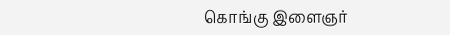கொங்கு இளைஞர்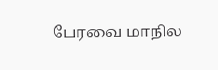பேரவை மாநில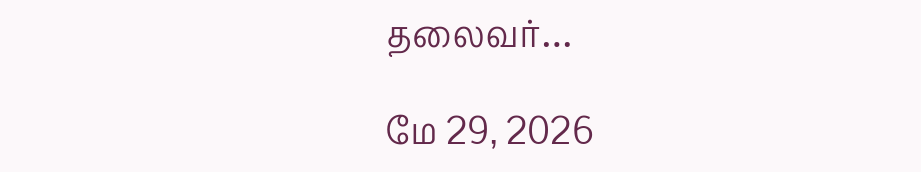தலைவர்…

மே 29, 2026